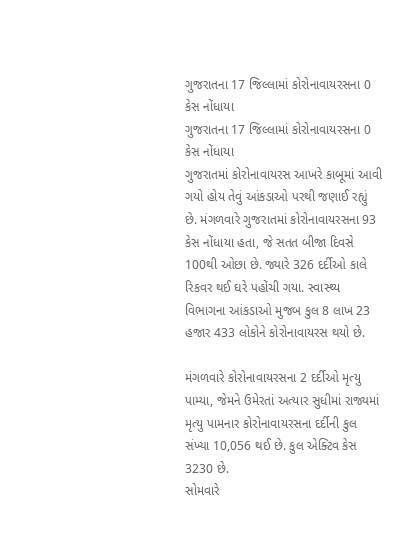ગુજરાતના 17 જિલ્લામાં કોરોનાવાયરસના 0 કેસ નોંધાયા
ગુજરાતના 17 જિલ્લામાં કોરોનાવાયરસના 0 કેસ નોંધાયા
ગુજરાતમાં કોરોનાવાયરસ આખરે કાબૂમાં આવી ગયો હોય તેવું આંકડાઓ પરથી જણાઈ રહ્યું છે. મંગળવારે ગુજરાતમાં કોરોનાવાયરસના 93 કેસ નોંધાયા હતા, જે સતત બીજા દિવસે 100થી ઓછા છે. જ્યારે 326 દર્દીઓ કાલે રિકવર થઈ ઘરે પહોંચી ગયા. સ્વાસ્થ્ય વિભાગના આંકડાઓ મુજબ કુલ 8 લાખ 23 હજાર 433 લોકોને કોરોનાવાયરસ થયો છે.

મંગળવારે કોરોનાવાયરસના 2 દર્દીઓ મૃત્યુ પામ્યા, જેમને ઉમેરતાં અત્યાર સુધીમાં રાજ્યમાં મૃત્યુ પામનાર કોરોનાવાયરસના દર્દીની કુલ સંખ્યા 10,056 થઈ છે. કુલ એક્ટિવ કેસ 3230 છે.
સોમવારે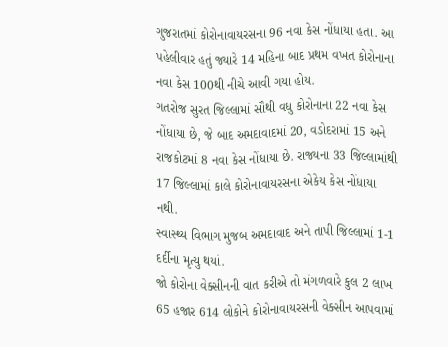ગુજરાતમાં કોરોનાવાયરસના 96 નવા કેસ નોંધાયા હતા. આ પહેલીવાર હતું જ્યારે 14 મહિના બાદ પ્રથમ વખત કોરોનાના નવા કેસ 100થી નીચે આવી ગયા હોય.
ગતરોજ સુરત જિલ્લામાં સૌથી વધુ કોરોનાના 22 નવા કેસ નોંધાયા છે, જે બાદ અમદાવાદમાં 20, વડોદરામાં 15 અને રાજકોટમાં 8 નવા કેસ નોંધાયા છે. રાજ્યના 33 જિલ્લામાંથી 17 જિલ્લામાં કાલે કોરોનાવાયરસના એકેય કેસ નોંધાયા નથી.
સ્વાસ્થ્ય વિભાગ મુજબ અમદાવાદ અને તાપી જિલ્લામાં 1-1 દર્દીના મૃત્યુ થયાં.
જો કોરોના વેક્સીનની વાત કરીએ તો મંગળવારે કુલ 2 લાખ 65 હજાર 614 લોકોને કોરોનાવાયરસની વેક્સીન આપવામાં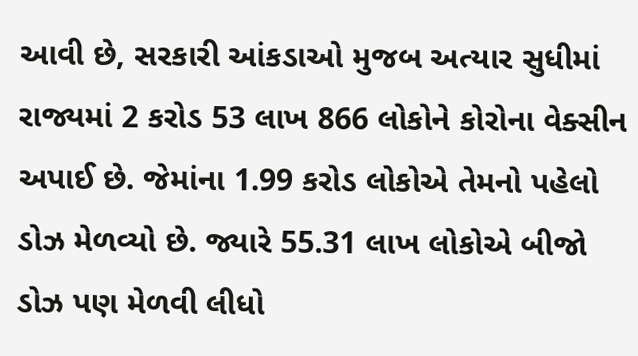આવી છે, સરકારી આંકડાઓ મુજબ અત્યાર સુધીમાં રાજ્યમાં 2 કરોડ 53 લાખ 866 લોકોને કોરોના વેક્સીન અપાઈ છે. જેમાંના 1.99 કરોડ લોકોએ તેમનો પહેલો ડોઝ મેળવ્યો છે. જ્યારે 55.31 લાખ લોકોએ બીજો ડોઝ પણ મેળવી લીધો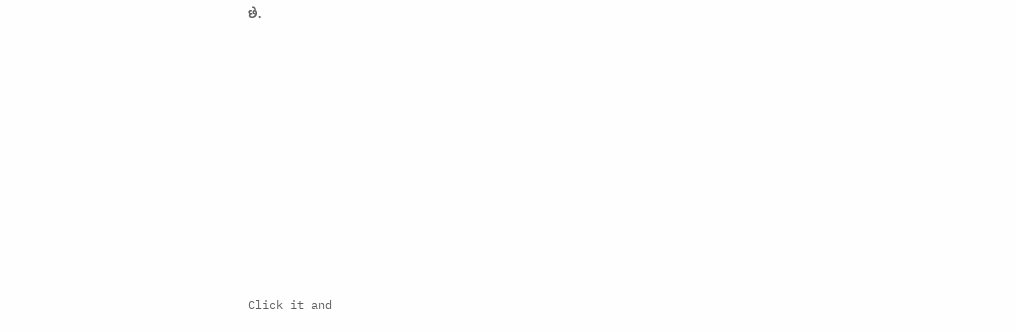છે.












Click it and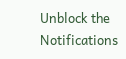Unblock the Notifications